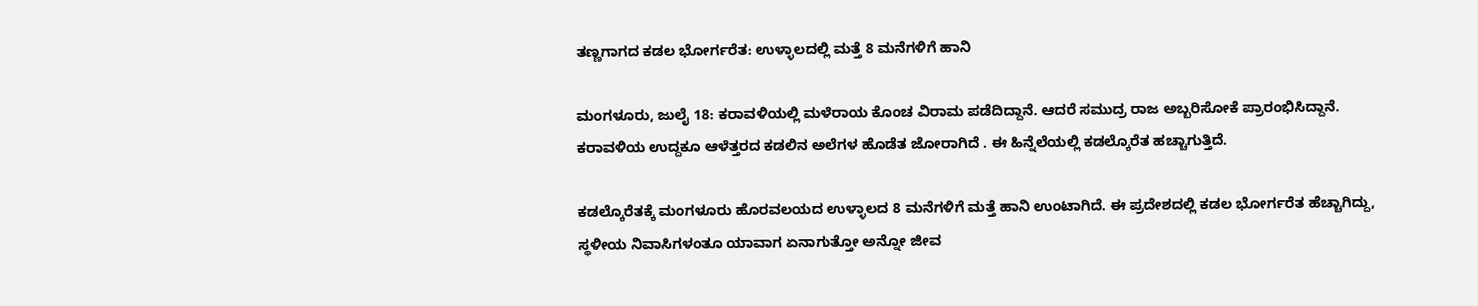ತಣ್ಣಗಾಗದ ಕಡಲ ಭೋರ್ಗರೆತ: ಉಳ್ಳಾಲದಲ್ಲಿ ಮತ್ತೆ 8 ಮನೆಗಳಿಗೆ ಹಾನಿ

ಮಂಗಳೂರು, ಜುಲೈ 18: ಕರಾವಳಿಯಲ್ಲಿ ಮಳೆರಾಯ ಕೊಂಚ ವಿರಾಮ ಪಡೆದಿದ್ದಾನೆ. ಆದರೆ ಸಮುದ್ರ ರಾಜ ಅಬ್ಬರಿಸೋಕೆ ಪ್ರಾರಂಭಿಸಿದ್ದಾನೆ. ಕರಾವಳಿಯ ಉದ್ದಕೂ ಆಳೆತ್ತರದ ಕಡಲಿನ ಅಲೆಗಳ ಹೊಡೆತ ಜೋರಾಗಿದೆ . ಈ ಹಿನ್ನೆಲೆಯಲ್ಲಿ ಕಡಲ್ಕೊರೆತ ಹಚ್ಚಾಗುತ್ತಿದೆ.

ಕಡಲ್ಕೊರೆತಕ್ಕೆ ಮಂಗಳೂರು ಹೊರವಲಯದ ಉಳ್ಳಾಲದ 8 ಮನೆಗಳಿಗೆ ಮತ್ತೆ ಹಾನಿ ಉಂಟಾಗಿದೆ. ಈ ಪ್ರದೇಶದಲ್ಲಿ ಕಡಲ ಭೋರ್ಗರೆತ ಹೆಚ್ಚಾಗಿದ್ದು, ಸ್ಥಳೀಯ ನಿವಾಸಿಗಳಂತೂ ಯಾವಾಗ ಏನಾಗುತ್ತೋ ಅನ್ನೋ ಜೀವ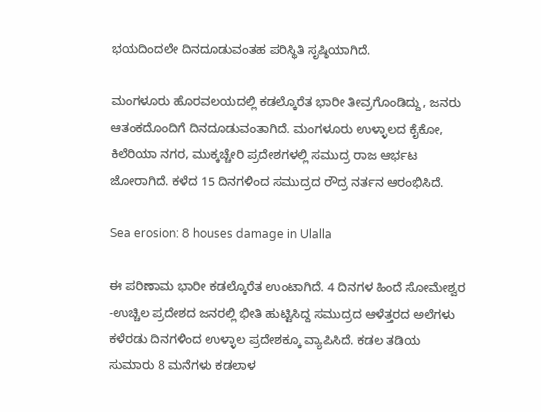ಭಯದಿಂದಲೇ ದಿನದೂಡುವಂತಹ ಪರಿಸ್ಥಿತಿ ಸೃಷ್ಠಿಯಾಗಿದೆ.

ಮಂಗಳೂರು ಹೊರವಲಯದಲ್ಲಿ ಕಡಲ್ಕೊರೆತ ಭಾರೀ ತೀವ್ರಗೊಂಡಿದ್ದು, ಜನರು ಆತಂಕದೊಂದಿಗೆ ದಿನದೂಡುವಂತಾಗಿದೆ. ಮಂಗಳೂರು ಉಳ್ಳಾಲದ ಕೈಕೋ, ಕಿಲೆರಿಯಾ ನಗರ, ಮುಕ್ಕಚ್ಚೇರಿ ಪ್ರದೇಶಗಳಲ್ಲಿ ಸಮುದ್ರ ರಾಜ ಆರ್ಭಟ ಜೋರಾಗಿದೆ. ಕಳೆದ 15 ದಿನಗಳಿಂದ ಸಮುದ್ರದ ರೌದ್ರ ನರ್ತನ ಆರಂಭಿಸಿದೆ.

Sea erosion: 8 houses damage in Ulalla

ಈ ಪರಿಣಾಮ ಭಾರೀ ಕಡಲ್ಕೊರೆತ ಉಂಟಾಗಿದೆ. 4 ದಿನಗಳ ಹಿಂದೆ ಸೋಮೇಶ್ವರ -ಉಚ್ಚಿಲ ಪ್ರದೇಶದ ಜನರಲ್ಲಿ ಭೀತಿ ಹುಟ್ಟಿಸಿದ್ದ ಸಮುದ್ರದ ಆಳೆತ್ತರದ ಅಲೆಗಳು ಕಳೆರಡು ದಿನಗಳಿಂದ ಉಳ್ಳಾಲ ಪ್ರದೇಶಕ್ಕೂ ವ್ಯಾಪಿಸಿದೆ. ಕಡಲ ತಡಿಯ ಸುಮಾರು 8 ಮನೆಗಳು ಕಡಲಾಳ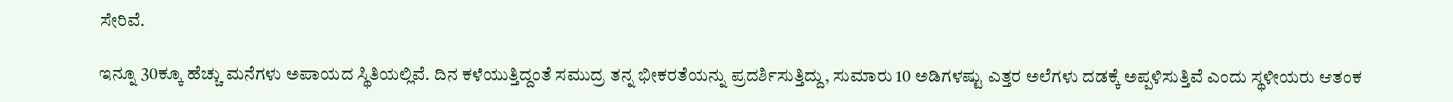ಸೇರಿವೆ.

ಇನ್ನೂ 30ಕ್ಕೂ ಹೆಚ್ಚು ಮನೆಗಳು ಅಪಾಯದ ಸ್ಥಿತಿಯಲ್ಲಿವೆ. ದಿನ ಕಳೆಯುತ್ತಿದ್ದಂತೆ ಸಮುದ್ರ ತನ್ನ ಭೀಕರತೆಯನ್ನು ಪ್ರದರ್ಶಿಸುತ್ತಿದ್ದು, ಸುಮಾರು 10 ಅಡಿಗಳಷ್ಟು ಎತ್ತರ ಅಲೆಗಳು ದಡಕ್ಕೆ ಅಪ್ಪಳಿಸುತ್ತಿವೆ ಎಂದು ಸ್ಥಳೀಯರು ಆತಂಕ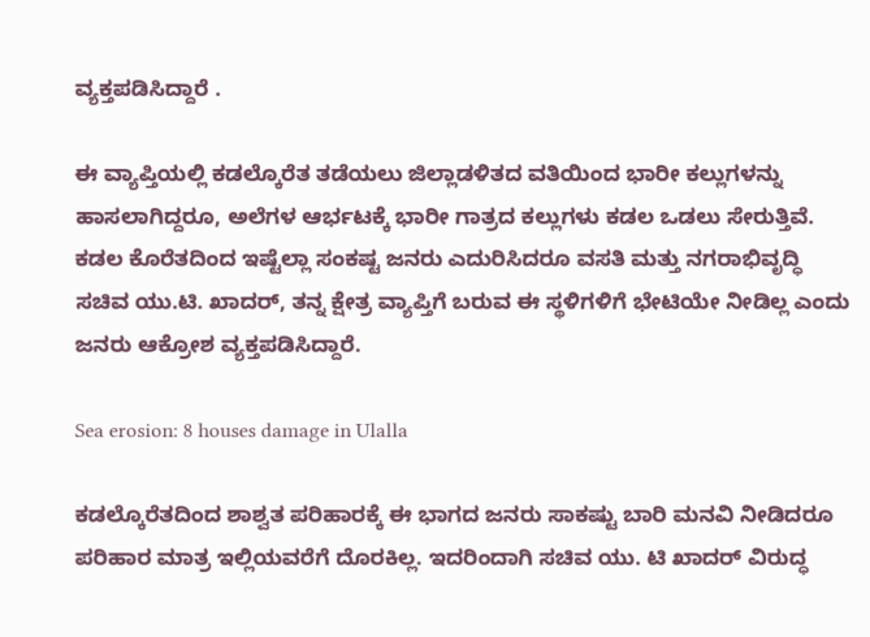ವ್ಯಕ್ತಪಡಿಸಿದ್ದಾರೆ .

ಈ ವ್ಯಾಪ್ತಿಯಲ್ಲಿ ಕಡಲ್ಕೊರೆತ ತಡೆಯಲು ಜಿಲ್ಲಾಡಳಿತದ ವತಿಯಿಂದ ಭಾರೀ ಕಲ್ಲುಗಳನ್ನು ಹಾಸಲಾಗಿದ್ದರೂ, ಅಲೆಗಳ ಆರ್ಭಟಕ್ಕೆ ಭಾರೀ ಗಾತ್ರದ ಕಲ್ಲುಗಳು ಕಡಲ ಒಡಲು ಸೇರುತ್ತಿವೆ.
ಕಡಲ ಕೊರೆತದಿಂದ ಇಷ್ಟೆಲ್ಲಾ ಸಂಕಷ್ಟ ಜನರು ಎದುರಿಸಿದರೂ ವಸತಿ ಮತ್ತು ನಗರಾಭಿವೃದ್ಧಿ ಸಚಿವ ಯು.ಟಿ. ಖಾದರ್, ತನ್ನ ಕ್ಷೇತ್ರ ವ್ಯಾಪ್ತಿಗೆ ಬರುವ ಈ ಸ್ಥಳಿಗಳಿಗೆ ಭೇಟಿಯೇ ನೀಡಿಲ್ಲ ಎಂದು ಜನರು ಆಕ್ರೋಶ ವ್ಯಕ್ತಪಡಿಸಿದ್ದಾರೆ.

Sea erosion: 8 houses damage in Ulalla

ಕಡಲ್ಕೊರೆತದಿಂದ ಶಾಶ್ವತ ಪರಿಹಾರಕ್ಕೆ ಈ ಭಾಗದ‌ ಜನರು ಸಾಕಷ್ಟು ಬಾರಿ ಮನವಿ ನೀಡಿದರೂ ಪರಿಹಾರ ಮಾತ್ರ ಇಲ್ಲಿಯವರೆಗೆ ದೊರಕಿಲ್ಲ. ಇದರಿಂದಾಗಿ ಸಚಿವ ಯು. ಟಿ ಖಾದರ್ ವಿರುದ್ಧ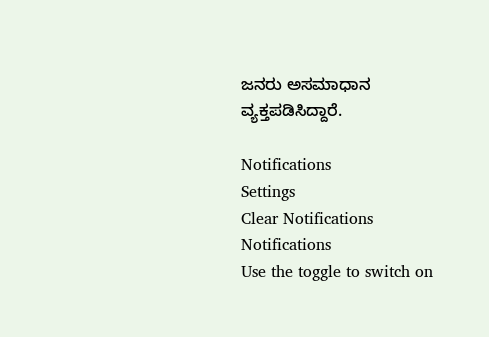ಜನರು ಅಸಮಾಧಾನ ವ್ಯಕ್ತಪಡಿಸಿದ್ದಾರೆ.

Notifications
Settings
Clear Notifications
Notifications
Use the toggle to switch on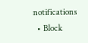notifications
  • Block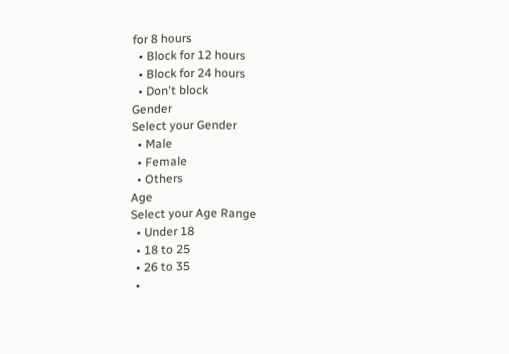for 8 hours
  • Block for 12 hours
  • Block for 24 hours
  • Don't block
Gender
Select your Gender
  • Male
  • Female
  • Others
Age
Select your Age Range
  • Under 18
  • 18 to 25
  • 26 to 35
  •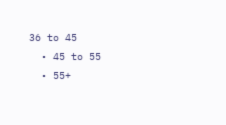36 to 45
  • 45 to 55
  • 55+